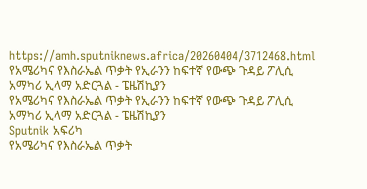https://amh.sputniknews.africa/20260404/3712468.html
የአሜሪካና የእስራኤል ጥቃት የኢራንን ከፍተኛ የውጭ ጉዳይ ፖሊሲ አማካሪ ኢላማ አድርጓል - ፔዜሽኪያን
የአሜሪካና የእስራኤል ጥቃት የኢራንን ከፍተኛ የውጭ ጉዳይ ፖሊሲ አማካሪ ኢላማ አድርጓል - ፔዜሽኪያን
Sputnik አፍሪካ
የአሜሪካና የእስራኤል ጥቃት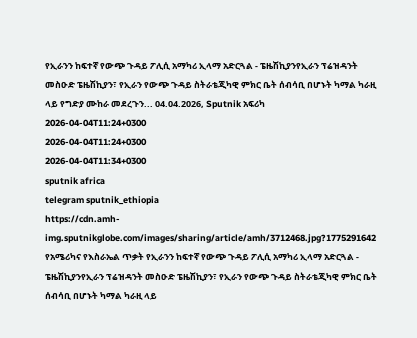የኢራንን ከፍተኛ የውጭ ጉዳይ ፖሊሲ አማካሪ ኢላማ አድርጓል - ፔዜሽኪያንየኢራን ፕሬዝዳንት መስዑድ ፔዜሽኪያን፣ የኢራን የውጭ ጉዳይ ስትራቴጂካዊ ምክር ቤት ሰብሳቢ በሆኑት ካማል ካራዚ ላይ የግድያ ሙከራ መደረጉን... 04.04.2026, Sputnik አፍሪካ
2026-04-04T11:24+0300
2026-04-04T11:24+0300
2026-04-04T11:34+0300
sputnik africa
telegram sputnik_ethiopia
https://cdn.amh-img.sputnikglobe.com/images/sharing/article/amh/3712468.jpg?1775291642
የአሜሪካና የእስራኤል ጥቃት የኢራንን ከፍተኛ የውጭ ጉዳይ ፖሊሲ አማካሪ ኢላማ አድርጓል - ፔዜሽኪያንየኢራን ፕሬዝዳንት መስዑድ ፔዜሽኪያን፣ የኢራን የውጭ ጉዳይ ስትራቴጂካዊ ምክር ቤት ሰብሳቢ በሆኑት ካማል ካራዚ ላይ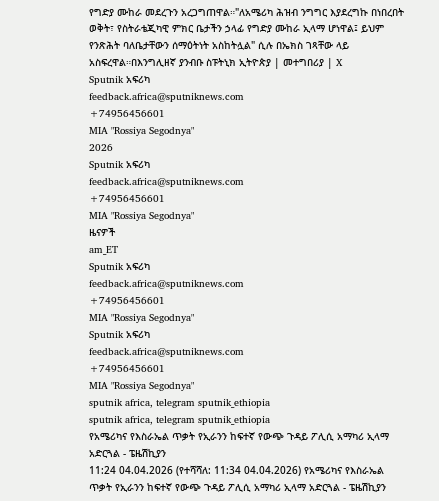የግድያ ሙከራ መደረጉን አረጋግጠዋል።"ለአሜሪካ ሕዝብ ንግግር እያደረግኩ በነበረበት ወቅት፣ የስትራቴጂካዊ ምክር ቤታችን ኃላፊ የግድያ ሙከራ ኢላማ ሆነዋል፤ ይህም የንጽሕት ባለቤታቸውን ሰማዕትነት አስከትሏል" ሲሉ በኤክስ ገጻቸው ላይ አስፍረዋል።በእንግሊዘኛ ያንብቡ ስፑትኒክ ኢትዮጵያ | መተግበሪያ | X
Sputnik አፍሪካ
feedback.africa@sputniknews.com
+74956456601
MIA "Rossiya Segodnya"
2026
Sputnik አፍሪካ
feedback.africa@sputniknews.com
+74956456601
MIA "Rossiya Segodnya"
ዜናዎች
am_ET
Sputnik አፍሪካ
feedback.africa@sputniknews.com
+74956456601
MIA "Rossiya Segodnya"
Sputnik አፍሪካ
feedback.africa@sputniknews.com
+74956456601
MIA "Rossiya Segodnya"
sputnik africa, telegram sputnik_ethiopia
sputnik africa, telegram sputnik_ethiopia
የአሜሪካና የእስራኤል ጥቃት የኢራንን ከፍተኛ የውጭ ጉዳይ ፖሊሲ አማካሪ ኢላማ አድርጓል - ፔዜሽኪያን
11:24 04.04.2026 (የተሻሻለ: 11:34 04.04.2026) የአሜሪካና የእስራኤል ጥቃት የኢራንን ከፍተኛ የውጭ ጉዳይ ፖሊሲ አማካሪ ኢላማ አድርጓል - ፔዜሽኪያን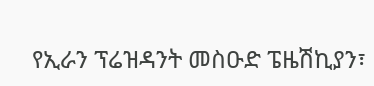የኢራን ፕሬዝዳንት መስዑድ ፔዜሽኪያን፣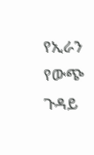የኢራን የውጭ ጉዳይ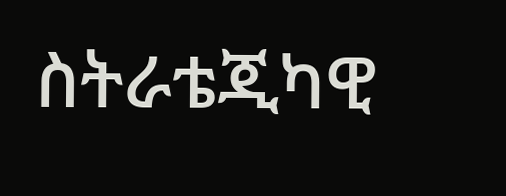ስትራቴጂካዊ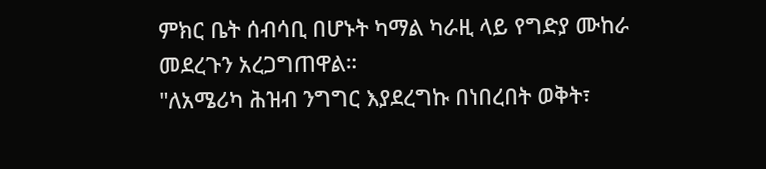ምክር ቤት ሰብሳቢ በሆኑት ካማል ካራዚ ላይ የግድያ ሙከራ መደረጉን አረጋግጠዋል።
"ለአሜሪካ ሕዝብ ንግግር እያደረግኩ በነበረበት ወቅት፣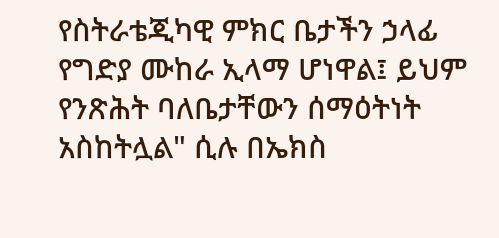የስትራቴጂካዊ ምክር ቤታችን ኃላፊ የግድያ ሙከራ ኢላማ ሆነዋል፤ ይህም የንጽሕት ባለቤታቸውን ሰማዕትነት አስከትሏል" ሲሉ በኤክስ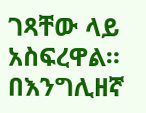ገጻቸው ላይ አስፍረዋል።
በእንግሊዘኛ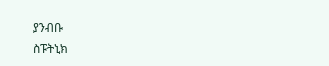ያንብቡ
ስፑትኒክ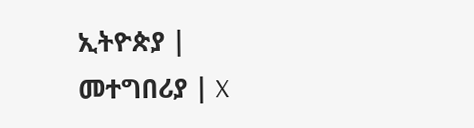ኢትዮጵያ | መተግበሪያ | X